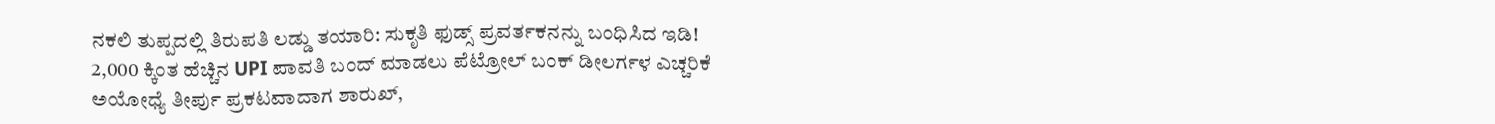ನಕಲಿ ತುಪ್ಪದಲ್ಲಿ ತಿರುಪತಿ ಲಡ್ಡು ತಯಾರಿ: ಸುಕೃತಿ ಫುಡ್ಸ್ ಪ್ರವರ್ತಕನನ್ನು ಬಂಧಿಸಿದ ಇಡಿ!
2,000 ಕ್ಕಿಂತ ಹೆಚ್ಚಿನ UPI ಪಾವತಿ ಬಂದ್ ಮಾಡಲು ಪೆಟ್ರೋಲ್ ಬಂಕ್ ಡೀಲರ್ಗಳ ಎಚ್ಚರಿಕೆ
ಅಯೋಧ್ಯೆ ತೀರ್ಪು ಪ್ರಕಟವಾದಾಗ ಶಾರುಖ್,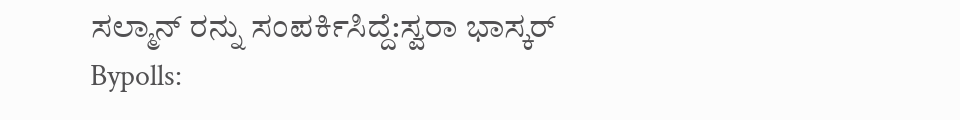ಸಲ್ಮಾನ್ ರನ್ನು ಸಂಪರ್ಕಿಸಿದ್ದೆ:ಸ್ವರಾ ಭಾಸ್ಕರ್
Bypolls: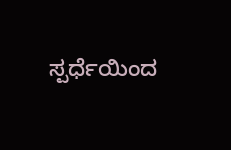ಸ್ಪರ್ಧೆಯಿಂದ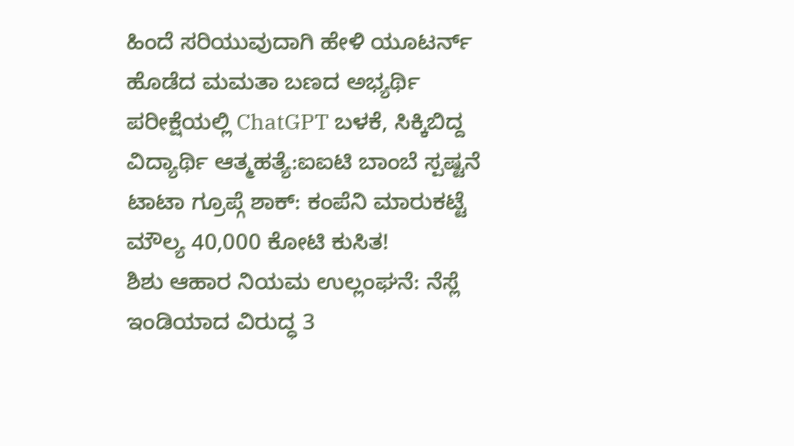ಹಿಂದೆ ಸರಿಯುವುದಾಗಿ ಹೇಳಿ ಯೂಟರ್ನ್ ಹೊಡೆದ ಮಮತಾ ಬಣದ ಅಭ್ಯರ್ಥಿ
ಪರೀಕ್ಷೆಯಲ್ಲಿ ChatGPT ಬಳಕೆ, ಸಿಕ್ಕಿಬಿದ್ದ ವಿದ್ಯಾರ್ಥಿ ಆತ್ಮಹತ್ಯೆ:ಐಐಟಿ ಬಾಂಬೆ ಸ್ಪಷ್ಟನೆ
ಟಾಟಾ ಗ್ರೂಪ್ಗೆ ಶಾಕ್: ಕಂಪೆನಿ ಮಾರುಕಟ್ಟೆ ಮೌಲ್ಯ 40,000 ಕೋಟಿ ಕುಸಿತ!
ಶಿಶು ಆಹಾರ ನಿಯಮ ಉಲ್ಲಂಘನೆ: ನೆಸ್ಲೆ ಇಂಡಿಯಾದ ವಿರುದ್ಧ 3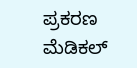ಪ್ರಕರಣ
ಮೆಡಿಕಲ್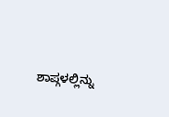ಶಾಪ್ಗಳಲ್ಲಿನ್ನು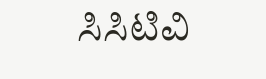ಸಿಸಿಟಿವಿ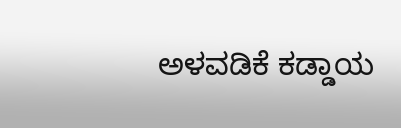ಅಳವಡಿಕೆ ಕಡ್ಡಾಯ